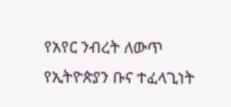የአየር ንብረት ለውጥ የኢትዮጵያን ቡና ተፈላጊነት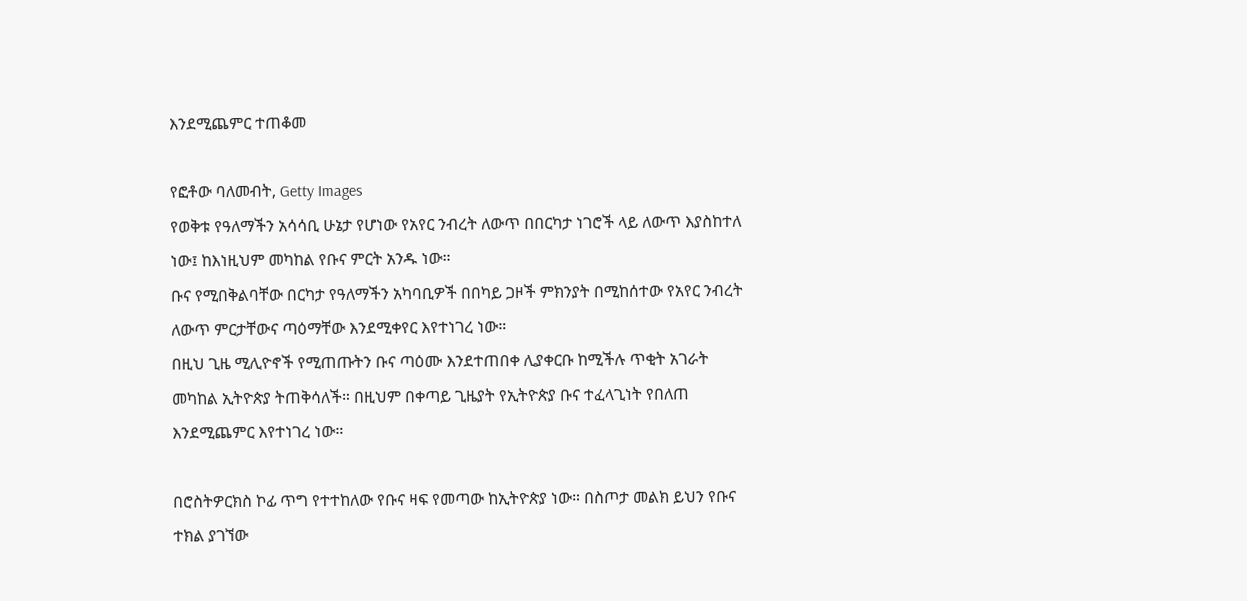እንደሚጨምር ተጠቆመ

የፎቶው ባለመብት, Getty Images
የወቅቱ የዓለማችን አሳሳቢ ሁኔታ የሆነው የአየር ንብረት ለውጥ በበርካታ ነገሮች ላይ ለውጥ እያስከተለ ነው፤ ከእነዚህም መካከል የቡና ምርት አንዱ ነው።
ቡና የሚበቅልባቸው በርካታ የዓለማችን አካባቢዎች በበካይ ጋዞች ምክንያት በሚከሰተው የአየር ንብረት ለውጥ ምርታቸውና ጣዕማቸው እንደሚቀየር እየተነገረ ነው።
በዚህ ጊዜ ሚሊዮኖች የሚጠጡትን ቡና ጣዕሙ እንደተጠበቀ ሊያቀርቡ ከሚችሉ ጥቂት አገራት መካከል ኢትዮጵያ ትጠቅሳለች። በዚህም በቀጣይ ጊዜያት የኢትዮጵያ ቡና ተፈላጊነት የበለጠ እንደሚጨምር እየተነገረ ነው።

በሮስትዎርክስ ኮፊ ጥግ የተተከለው የቡና ዛፍ የመጣው ከኢትዮጵያ ነው። በስጦታ መልክ ይህን የቡና ተክል ያገኘው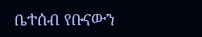ቤተሰብ የቡናውን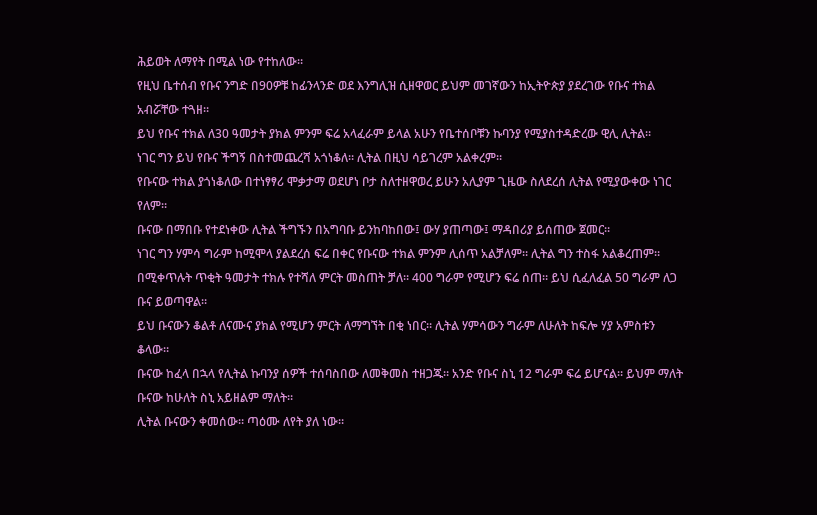ሕይወት ለማየት በሚል ነው የተከለው።
የዚህ ቤተሰብ የቡና ንግድ በ90ዎቹ ከፊንላንድ ወደ እንግሊዝ ሲዘዋወር ይህም መገኛውን ከኢትዮጵያ ያደረገው የቡና ተክል አብሯቸው ተጓዘ።
ይህ የቡና ተክል ለ30 ዓመታት ያክል ምንም ፍሬ አላፈራም ይላል አሁን የቤተሰቦቹን ኩባንያ የሚያስተዳድረው ዊሊ ሊትል።
ነገር ግን ይህ የቡና ችግኝ በስተመጨረሻ አጎነቆለ። ሊትል በዚህ ሳይገረም አልቀረም።
የቡናው ተክል ያጎነቆለው በተነፃፃሪ ሞቃታማ ወደሆነ ቦታ ስለተዘዋወረ ይሁን አሊያም ጊዜው ስለደረሰ ሊትል የሚያውቀው ነገር የለም።
ቡናው በማበቡ የተደነቀው ሊትል ችግኙን በአግባቡ ይንከባከበው፤ ውሃ ያጠጣው፤ ማዳበሪያ ይሰጠው ጀመር።
ነገር ግን ሃምሳ ግራም ከሚሞላ ያልደረሰ ፍሬ በቀር የቡናው ተክል ምንም ሊሰጥ አልቻለም። ሊትል ግን ተስፋ አልቆረጠም።
በሚቀጥሉት ጥቂት ዓመታት ተክሉ የተሻለ ምርት መስጠት ቻለ። 400 ግራም የሚሆን ፍሬ ሰጠ። ይህ ሲፈለፈል 50 ግራም ለጋ ቡና ይወጣዋል።
ይህ ቡናውን ቆልቶ ለናሙና ያክል የሚሆን ምርት ለማግኘት በቂ ነበር። ሊትል ሃምሳውን ግራም ለሁለት ከፍሎ ሃያ አምስቱን ቆላው።
ቡናው ከፈላ በኋላ የሊትል ኩባንያ ሰዎች ተሰባስበው ለመቅመስ ተዘጋጁ። አንድ የቡና ስኒ 12 ግራም ፍሬ ይሆናል። ይህም ማለት ቡናው ከሁለት ስኒ አይዘልም ማለት።
ሊትል ቡናውን ቀመሰው። ጣዕሙ ለየት ያለ ነው።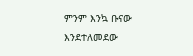ምንም እንኳ ቡናው እንደተለመደው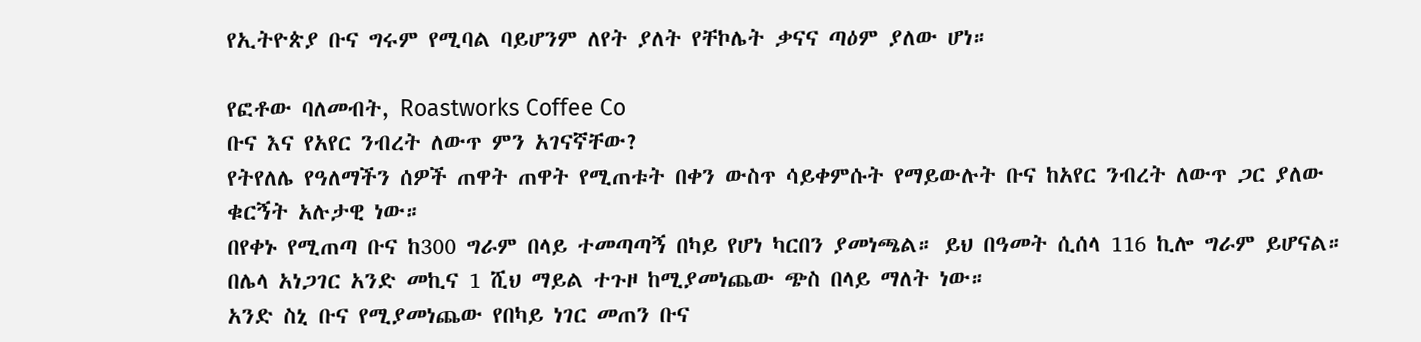የኢትዮጵያ ቡና ግሩም የሚባል ባይሆንም ለየት ያለት የቸኮሌት ቃናና ጣዕም ያለው ሆነ።

የፎቶው ባለመብት, Roastworks Coffee Co
ቡና እና የአየር ንብረት ለውጥ ምን አገናኛቸው?
የትየለሌ የዓለማችን ሰዎች ጠዋት ጠዋት የሚጠቱት በቀን ውስጥ ሳይቀምሱት የማይውሉት ቡና ከአየር ንብረት ለውጥ ጋር ያለው ቁርኝት አሉታዊ ነው።
በየቀኑ የሚጠጣ ቡና ከ300 ግራም በላይ ተመጣጣኝ በካይ የሆነ ካርበን ያመነጫል። ይህ በዓመት ሲሰላ 116 ኪሎ ግራም ይሆናል። በሌላ አነጋገር አንድ መኪና 1 ሺህ ማይል ተጉዞ ከሚያመነጨው ጭስ በላይ ማለት ነው።
አንድ ስኒ ቡና የሚያመነጨው የበካይ ነገር መጠን ቡና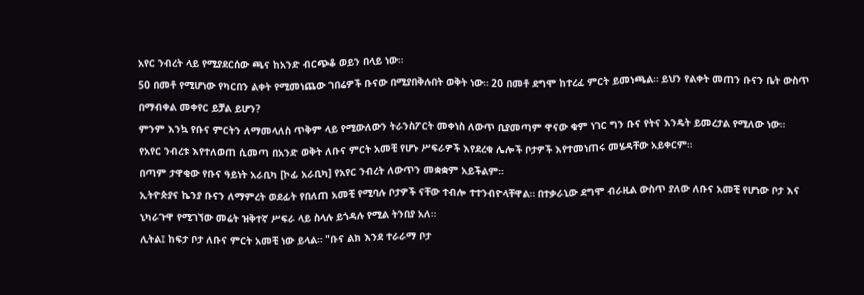አየር ንብረት ላይ የሚያደርሰው ጫና ከአንድ ብርጭቆ ወይን በላይ ነው።
50 በመቶ የሚሆነው የካርበን ልቀት የሚመነጨው ገበሬዎች ቡናው በሚያበቅሉበት ወቅት ነው። 20 በመቶ ደግሞ ከተረፈ ምርት ይመነጫል። ይህን የልቀት መጠን ቡናን ቤት ውስጥ በማብቀል መቀየር ይቻል ይሆን?
ምንም እንኳ የቡና ምርትን ለማመላለስ ጥቅም ላይ የሚውለውን ትራንስፖርት መቀነስ ለውጥ ቢያመጣም ዋናው ቁም ነገር ግን ቡና የትና እንዴት ይመረታል የሚለው ነው።
የአየር ንብረቱ እየተለወጠ ሲመጣ በአንድ ወቅት ለቡና ምርት አመቺ የሆኑ ሥፍራዎች እየደረቁ ሌሎች ቦታዎች እየተመነጠሩ መሄዳቸው አይቀርም።
በጣም ታዋቂው የቡና ዓይነት አራቢካ [ኮፊ አራቢካ] የአየር ንብረት ለውጥን መቋቋም አይችልም።
ኢትዮጵያና ኬንያ ቡናን ለማምረት ወደፊት የበለጠ አመቺ የሚባሉ ቦታዎች ናቸው ተብሎ ተተንብዮላቸዋል። በተቃራኒው ደግሞ ብራዚል ውስጥ ያለው ለቡና አመቺ የሆነው ቦታ እና ኒካራጉዋ የሚገኘው መሬት ዝቅተኛ ሥፍራ ላይ ስላሉ ይጎዳሉ የሚል ትንበያ አለ።
ሊትል፤ ከፍታ ቦታ ለቡና ምርት አመቺ ነው ይላል። "ቡና ልክ እንደ ተራራማ ቦታ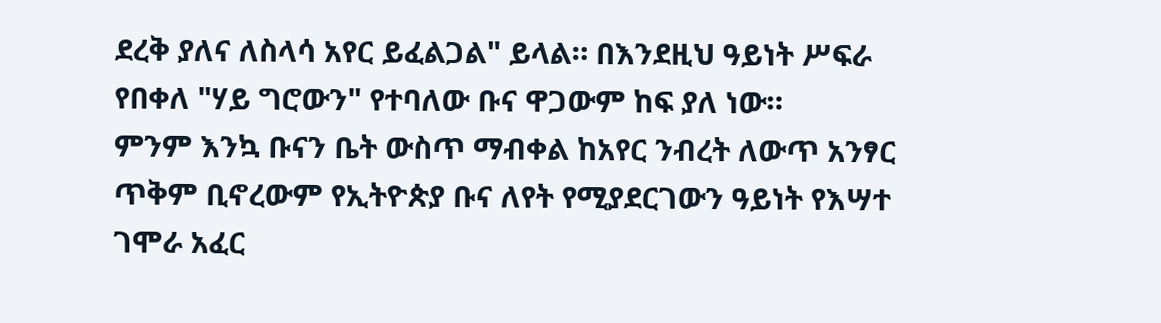ደረቅ ያለና ለስላሳ አየር ይፈልጋል" ይላል። በእንደዚህ ዓይነት ሥፍራ የበቀለ "ሃይ ግሮውን" የተባለው ቡና ዋጋውም ከፍ ያለ ነው።
ምንም እንኳ ቡናን ቤት ውስጥ ማብቀል ከአየር ንብረት ለውጥ አንፃር ጥቅም ቢኖረውም የኢትዮጵያ ቡና ለየት የሚያደርገውን ዓይነት የእሣተ ገሞራ አፈር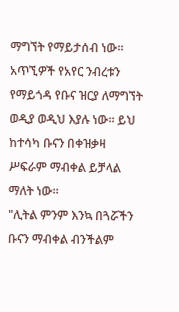ማግኘት የማይታሰብ ነው።
አጥኚዎች የአየር ንብረቱን የማይጎዳ የቡና ዝርያ ለማግኘት ወዲያ ወዲህ እያሉ ነው። ይህ ከተሳካ ቡናን በቀዝቃዛ ሥፍራም ማብቀል ይቻላል ማለት ነው።
"ሊትል ምንም እንኳ በጓሯችን ቡናን ማብቀል ብንችልም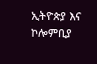ኢትዮጵያ እና ኮሎምቢያ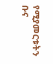የሚያመርቱትን ቡና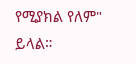የሚያክል የለም" ይላል።